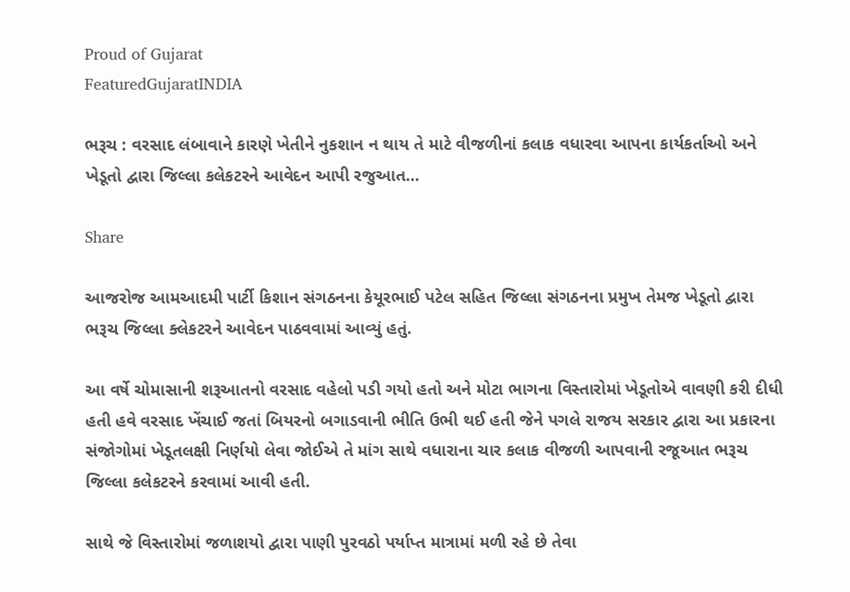Proud of Gujarat
FeaturedGujaratINDIA

ભરૂચ : વરસાદ લંબાવાને કારણે ખેતીને નુકશાન ન થાય તે માટે વીજળીનાં કલાક વધારવા આપના કાર્યકર્તાઓ અને ખેડૂતો દ્વારા જિલ્લા કલેકટરને આવેદન આપી રજુઆત…

Share

આજરોજ આમઆદમી પાર્ટી કિશાન સંગઠનના કેયૂરભાઈ પટેલ સહિત જિલ્લા સંગઠનના પ્રમુખ તેમજ ખેડૂતો દ્વારા ભરૂચ જિલ્લા ક્લેકટરને આવેદન પાઠવવામાં આવ્યું હતું.

આ વર્ષે ચોમાસાની શરૂઆતનો વરસાદ વહેલો પડી ગયો હતો અને મોટા ભાગના વિસ્તારોમાં ખેડૂતોએ વાવણી કરી દીધી હતી હવે વરસાદ ખેંચાઈ જતાં બિયરનો બગાડવાની ભીતિ ઉભી થઈ હતી જેને પગલે રાજય સરકાર દ્વારા આ પ્રકારના સંજોગોમાં ખેડૂતલક્ષી નિર્ણયો લેવા જોઈએ તે માંગ સાથે વધારાના ચાર કલાક વીજળી આપવાની રજૂઆત ભરૂચ જિલ્લા કલેકટરને કરવામાં આવી હતી.

સાથે જે વિસ્તારોમાં જળાશયો દ્વારા પાણી પુરવઠો પર્યાપ્ત માત્રામાં મળી રહે છે તેવા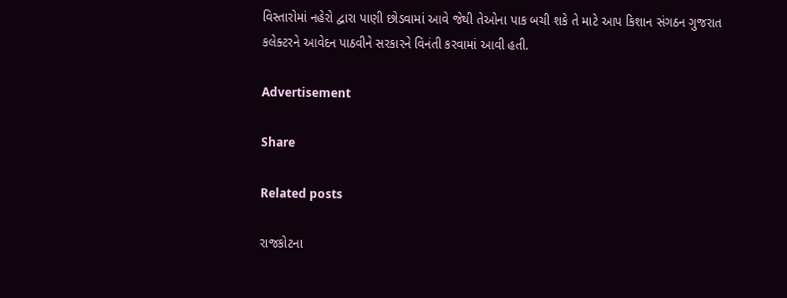વિસ્તારોમાં નહેરો દ્વારા પાણી છોડવામાં આવે જેથી તેઓના પાક બચી શકે તે માટે આપ કિશાન સંગઠન ગુજરાત કલેક્ટરને આવેદન પાઠવીને સરકારને વિનંતી કરવામાં આવી હતી.

Advertisement

Share

Related posts

રાજકોટના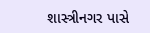શાસ્ત્રીનગર પાસે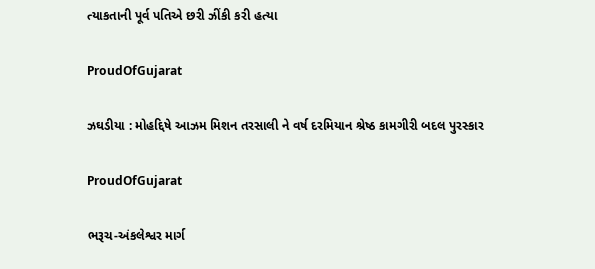ત્યાકતાની પૂર્વ પતિએ છરી ઝીંકી કરી હત્યા

ProudOfGujarat

ઝઘડીયા : મોહદ્દિષે આઝમ મિશન તરસાલી ને વર્ષ દરમિયાન શ્રેષ્ઠ કામગીરી બદલ પુરસ્કાર

ProudOfGujarat

ભરૂચ-અંકલેશ્વર માર્ગ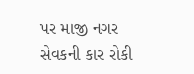પર માજી નગર સેવકની કાર રોકી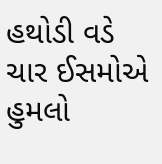હથોડી વડે ચાર ઈસમોએ હુમલો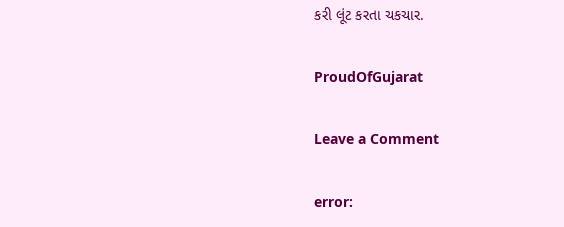કરી લૂંટ કરતા ચકચાર.

ProudOfGujarat

Leave a Comment

error: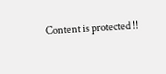Content is protected !!